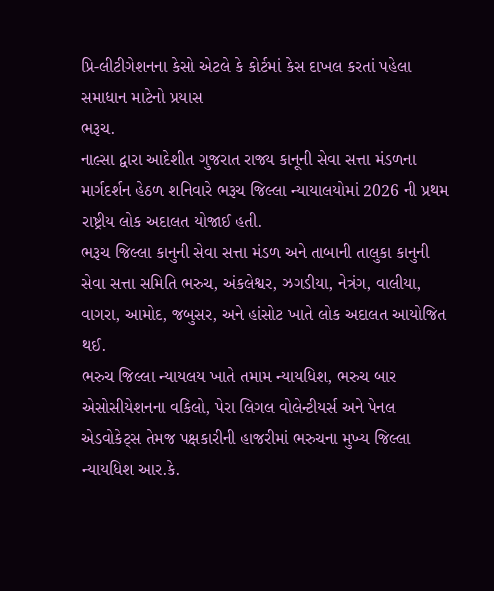પ્રિ-લીટીગેશનના કેસો એટલે કે કોર્ટમાં કેસ દાખલ કરતાં પહેલા સમાધાન માટેનો પ્રયાસ
ભરૂચ.
નાલ્સા દ્વારા આદેશીત ગુજરાત રાજ્ય કાનૂની સેવા સત્તા મંડળના માર્ગદર્શન હેઠળ શનિવારે ભરૂચ જિલ્લા ન્યાયાલયોમાં 2026 ની પ્રથમ રાષ્ટ્રીય લોક અદાલત યોજાઈ હતી.
ભરૂચ જિલ્લા કાનુની સેવા સત્તા મંડળ અને તાબાની તાલુકા કાનુની સેવા સત્તા સમિતિ ભરુચ, અંકલેશ્વર, ઝગડીયા, નેત્રંગ, વાલીયા, વાગરા, આમોદ, જબુસર, અને હાંસોટ ખાતે લોક અદાલત આયોજિત થઈ.
ભરુચ જિલ્લા ન્યાયલય ખાતે તમામ ન્યાયધિશ, ભરુચ બાર એસોસીયેશનના વકિલો, પેરા લિગલ વોલેન્ટીયર્સ અને પેનલ એડવોકેટ્સ તેમજ પક્ષકારીની હાજરીમાં ભરુચના મુખ્ય જિલ્લા ન્યાયધિશ આર.કે.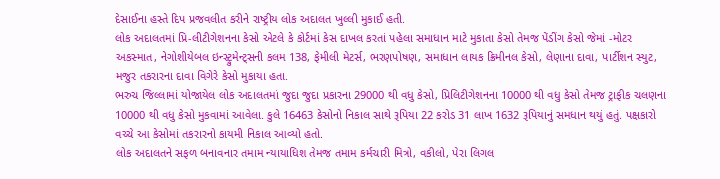દેસાઈના હસ્તે દિપ પ્રજવલીત કરીને રાષ્ટ્રીય લોક અદાલત ખુલ્લી મુકાઈ હતી.
લોક અદાલતમાં પ્રિ-લીટીગેશનના કેસો એટલે કે કોર્ટમાં કેસ દાખલ કરતાં પહેલા સમાધાન માટે મુકાતા કેસો તેમજ પેંડીંગ કેસો જેમાં -મોટર અકસ્માત, નેગોશીયેબલ ઇન્સ્ટ્રુમેન્ટ્સની કલમ 138, ફેમીલી મેટર્સ, ભરણપોષણ, સમાધાન લાયક ક્રિમીનલ કેસો, લેણાના દાવા, પાર્ટીશન સ્યુટ, મજુર તકરારના દાવા વિગેરે કેસો મુકાયા હતા.
ભરુચ જિલ્લામાં યોજાયેલ લોક અદાલતમાં જુદા જુદા પ્રકારના 29000 થી વધુ કેસો, પ્રિલિટીગેશનના 10000 થી વધુ કેસો તેમજ ટ્રાફીક ચલણના 10000 થી વધુ કેસો મુકવામાં આવેલા. કુલે 16463 કેસોનો નિકાલ સાથે રૂપિયા 22 કરોડ 31 લાખ 1632 રૂપિયાનું સમધાન થયું હતું. પક્ષકારો વચ્ચે આ કેસોમાં તકરારનો કાયમી નિકાલ આવ્યો હતો.
લોક અદાલતને સફળ બનાવનાર તમામ ન્યાયાધિશ તેમજ તમામ કર્મચારી મિત્રો, વકીલો, પેરા લિગલ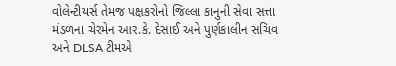વોલેન્ટીયર્સ તેમજ પક્ષકરોનો જિલ્લા કાનુની સેવા સત્તા મંડળના ચેરમેન આર.કે. દેસાઈ અને પુર્ણકાલીન સચિવ અને DLSA ટીમએ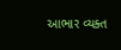આભાર વ્યક્ત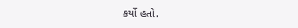કર્યો હતો.